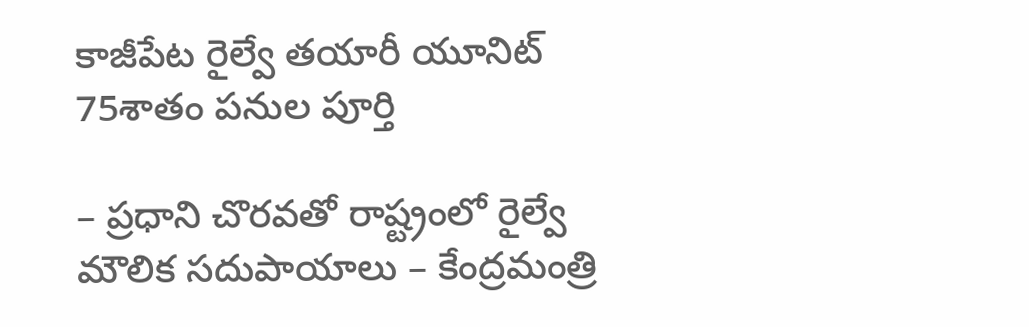కాజీపేట రైల్వే తయారీ యూనిట్ 75శాతం పనుల పూర్తి

– ప్రధాని చొరవతో రాష్ట్రంలో రైల్వే మౌలిక సదుపాయాలు – కేంద్రమంత్రి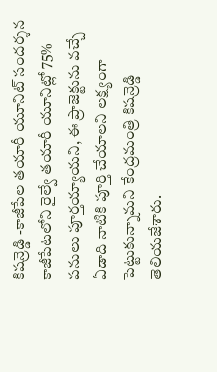కిషన్రెడ్డి -కాజీపేల తయారీ యూనిట్ సందర్శన కాజీపేటలోని రైల్వే తయారీ యూనిట్లో 75% పనులు పూర్తయ్యాయని, ఈ ప్రాజెక్టును వచ్చే ఏడాది నాటికి పూర్తి చేయాలని లక్ష్యంగా పెట్టుకున్నామని కేంద్రమంత్రి కిషన్రెడ్డి తెలియజేశారు.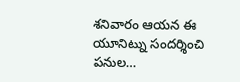శనివారం ఆయన ఈ యూనిట్ను సందర్శించి పనుల…